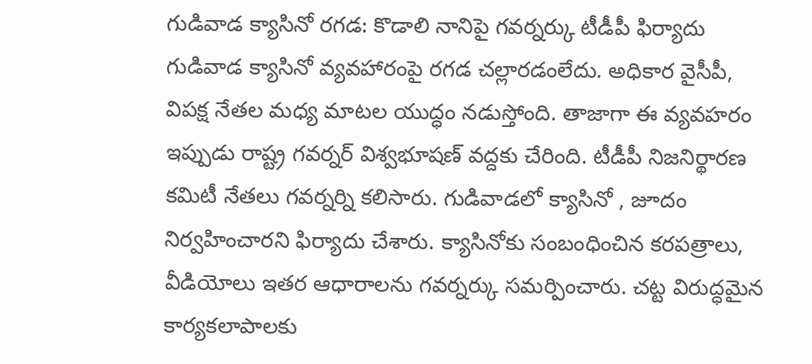గుడివాడ క్యాసినో రగడ: కొడాలి నానిపై గవర్నర్కు టీడీపీ ఫిర్యాదు
గుడివాడ క్యాసినో వ్యవహారంపై రగడ చల్లారడంలేదు. అధికార వైసీపీ, విపక్ష నేతల మధ్య మాటల యుద్ధం నడుస్తోంది. తాజాగా ఈ వ్యవహరం ఇప్పుడు రాష్ట్ర గవర్నర్ విశ్వభూషణ్ వద్దకు చేరింది. టీడీపీ నిజనిర్థారణ కమిటీ నేతలు గవర్నర్ని కలిసారు. గుడివాడలో క్యాసినో , జూదం నిర్వహించారని ఫిర్యాదు చేశారు. క్యాసినోకు సంబంధించిన కరపత్రాలు, వీడియోలు ఇతర ఆధారాలను గవర్నర్కు సమర్పించారు. చట్ట విరుద్ధమైన కార్యకలాపాలకు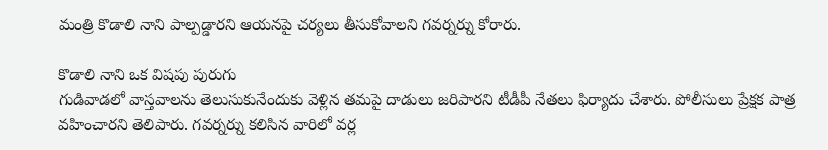మంత్రి కొడాలి నాని పాల్పడ్డారని ఆయనపై చర్యలు తీసుకోవాలని గవర్నర్ను కోరారు.

కొడాలి నాని ఒక విషపు పురుగు
గుడివాడలో వాస్తవాలను తెలుసుకునేందుకు వెళ్లిన తమపై దాడులు జరిపారని టీడీపీ నేతలు ఫిర్యాదు చేశారు. పోలీసులు ప్రేక్షక పాత్ర వహించారని తెలిపారు. గవర్నర్ను కలిసిన వారిలో వర్ల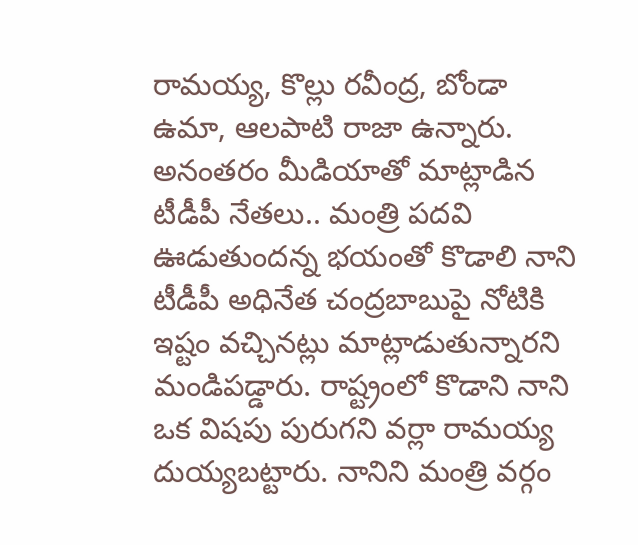రామయ్య, కొల్లు రవీంద్ర, బోండా ఉమా, ఆలపాటి రాజా ఉన్నారు. అనంతరం మీడియాతో మాట్లాడిన టీడీపీ నేతలు.. మంత్రి పదవి ఊడుతుందన్న భయంతో కొడాలి నాని టీడీపీ అధినేత చంద్రబాబుపై నోటికి ఇష్టం వచ్చినట్లు మాట్లాడుతున్నారని మండిపడ్డారు. రాష్ట్రంలో కొడాని నాని ఒక విషపు పురుగని వర్లా రామయ్య దుయ్యబట్టారు. నానిని మంత్రి వర్గం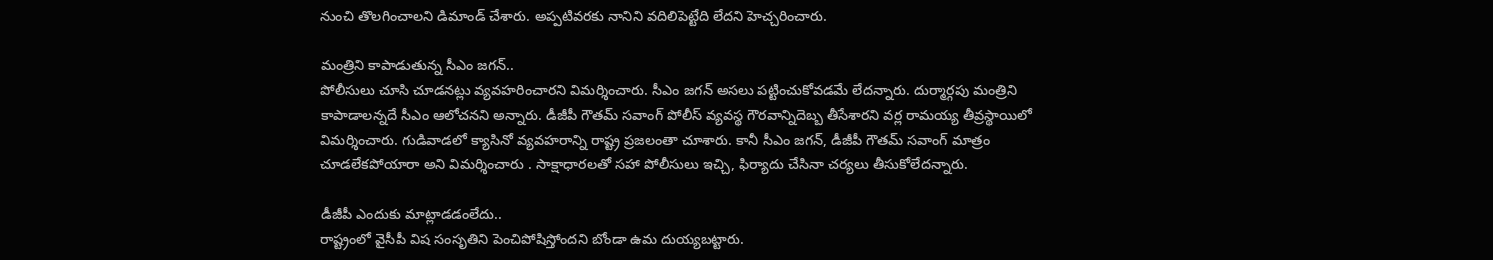నుంచి తొలగించాలని డిమాండ్ చేశారు. అప్పటివరకు నానిని వదిలిపెట్టేది లేదని హెచ్చరించారు.

మంత్రిని కాపాడుతున్న సీఎం జగన్..
పోలీసులు చూసి చూడనట్లు వ్యవహరించారని విమర్శించారు. సీఎం జగన్ అసలు పట్టించుకోవడమే లేదన్నారు. దుర్మార్గపు మంత్రిని కాపాడాలన్నదే సీఎం ఆలోచనని అన్నారు. డీజీపీ గౌతమ్ సవాంగ్ పోలీస్ వ్యవస్థ గౌరవాన్నిదెబ్బ తీసేశారని వర్ల రామయ్య తీవ్రస్థాయిలో విమర్శించారు. గుడివాడలో క్యాసినో వ్యవహరాన్ని రాష్ట్ర ప్రజలంతా చూశారు. కానీ సీఎం జగన్, డీజీపీ గౌతమ్ సవాంగ్ మాత్రం చూడలేకపోయారా అని విమర్శించారు . సాక్షాధారలతో సహా పోలీసులు ఇచ్చి, ఫిర్యాదు చేసినా చర్యలు తీసుకోలేదన్నారు.

డీజీపీ ఎందుకు మాట్లాడడంలేదు..
రాష్ట్రంలో వైసీపీ విష సంసృతిని పెంచిపోషిస్తోందని బోండా ఉమ దుయ్యబట్టారు.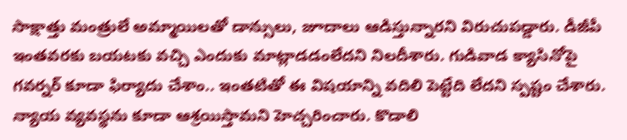సాక్షాత్తు మంత్రులే అమ్మాయిలతో డాన్సులు, జూదాలు ఆడిస్తున్నారని విరుచుపడ్డారు. డీజీపీ ఇంతవరకు బయటకు వచ్చి ఎందుకు మాట్లాడడంలేదని నిలదీశారు. గుడివాడ క్యాసినోపై గవర్నర్ కూడా ఫిర్యాదు చేశాం.. ఇంతటితో ఈ విషయాన్ని వదిలి పెట్టేది లేదని స్పష్టం చేశారు. న్యాయ వ్యవస్థను కూడా ఆశ్రయిస్తామని హెచ్చరించారు. కొడాలి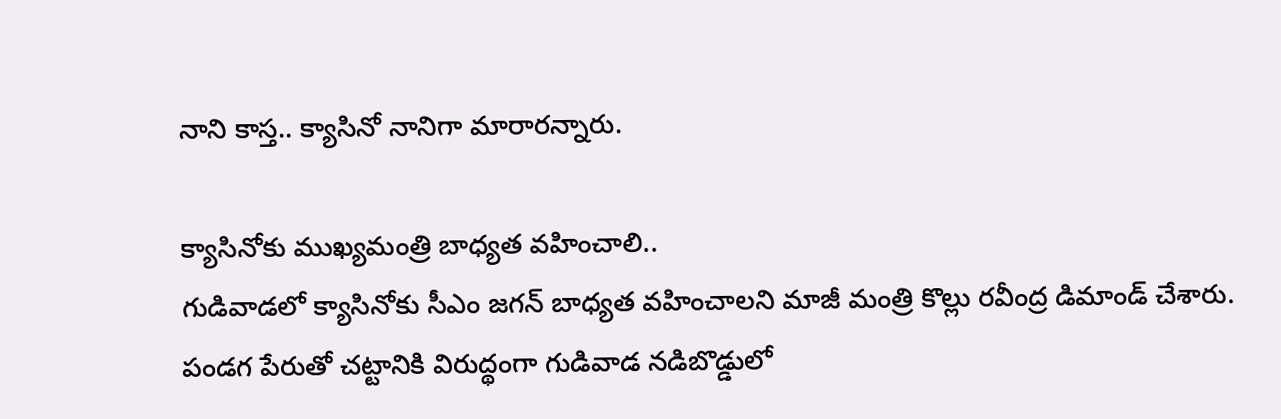నాని కాస్త.. క్యాసినో నానిగా మారారన్నారు.

క్యాసినోకు ముఖ్యమంత్రి బాధ్యత వహించాలి..
గుడివాడలో క్యాసినోకు సీఎం జగన్ బాధ్యత వహించాలని మాజీ మంత్రి కొల్లు రవీంద్ర డిమాండ్ చేశారు. పండగ పేరుతో చట్టానికి విరుద్థంగా గుడివాడ నడిబొడ్డులో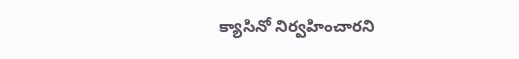క్యాసినో నిర్వహించారని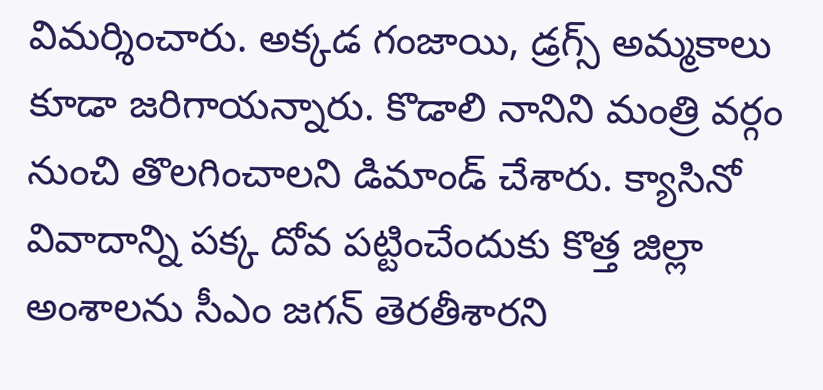విమర్శించారు. అక్కడ గంజాయి, డ్రగ్స్ అమ్మకాలు కూడా జరిగాయన్నారు. కొడాలి నానిని మంత్రి వర్గం నుంచి తొలగించాలని డిమాండ్ చేశారు. క్యాసినో వివాదాన్ని పక్క దోవ పట్టించేందుకు కొత్త జిల్లా అంశాలను సీఎం జగన్ తెరతీశారని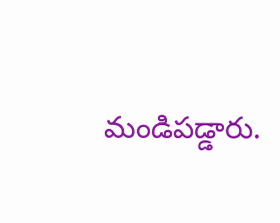మండిపడ్డారు.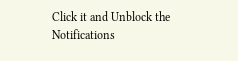Click it and Unblock the Notifications